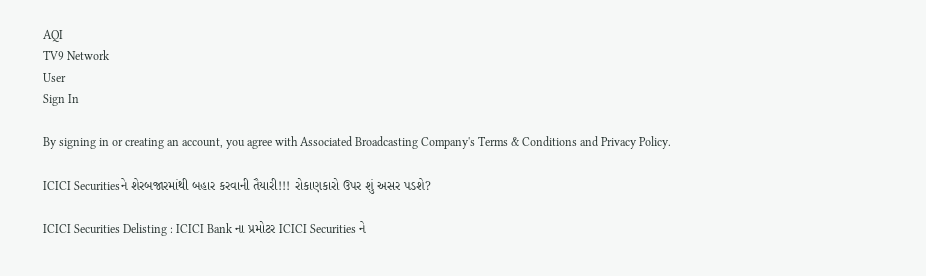AQI
TV9 Network
User
Sign In

By signing in or creating an account, you agree with Associated Broadcasting Company's Terms & Conditions and Privacy Policy.

ICICI Securitiesને શેરબજારમાંથી બહાર કરવાની તૈયારી!!! રોકાણકારો ઉપર શું અસર પડશે?

ICICI Securities Delisting : ICICI Bank ના પ્રમોટર ICICI Securities ને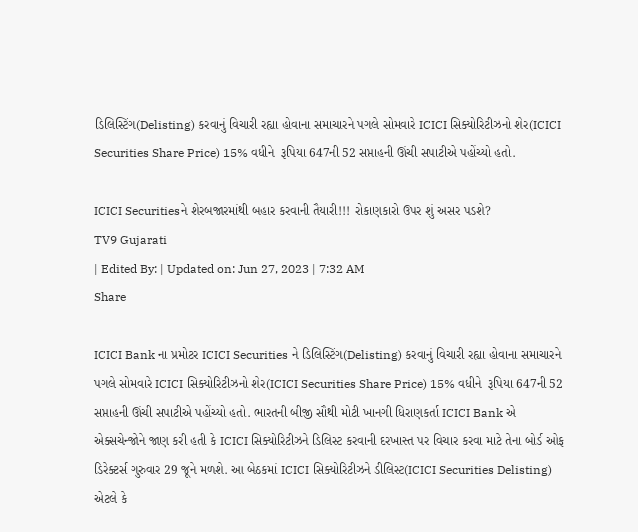ડિલિસ્ટિંગ(Delisting) કરવાનું વિચારી રહ્યા હોવાના સમાચારને પગલે સોમવારે ICICI સિક્યોરિટીઝનો શેર(ICICI Securities Share Price) 15% વધીને  રૂપિયા 647ની 52 સપ્તાહની ઊંચી સપાટીએ પહોંચ્યો હતો.

ICICI Securitiesને શેરબજારમાંથી બહાર કરવાની તૈયારી!!! રોકાણકારો ઉપર શું અસર પડશે?
TV9 Gujarati
| Edited By: | Updated on: Jun 27, 2023 | 7:32 AM
Share

ICICI Bank ના પ્રમોટર ICICI Securities ને ડિલિસ્ટિંગ(Delisting) કરવાનું વિચારી રહ્યા હોવાના સમાચારને પગલે સોમવારે ICICI સિક્યોરિટીઝનો શેર(ICICI Securities Share Price) 15% વધીને  રૂપિયા 647ની 52 સપ્તાહની ઊંચી સપાટીએ પહોંચ્યો હતો. ભારતની બીજી સૌથી મોટી ખાનગી ધિરાણકર્તા ICICI Bank એ એક્સચેન્જોને જાણ કરી હતી કે ICICI સિક્યોરિટીઝને ડિલિસ્ટ કરવાની દરખાસ્ત પર વિચાર કરવા માટે તેના બોર્ડ ઓફ ડિરેક્ટર્સ ગુરુવાર 29 જૂને મળશે. આ બેઠકમાં ICICI સિક્યોરિટીઝને ડીલિસ્ટ(ICICI Securities Delisting) એટલે કે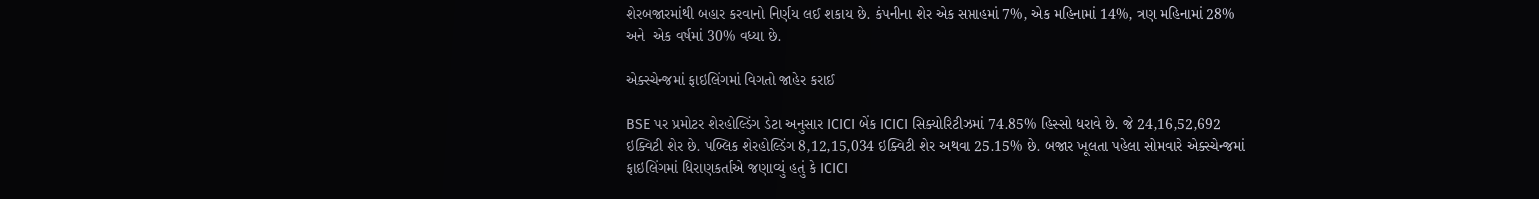શેરબજારમાંથી બહાર કરવાનો નિર્ણય લઈ શકાય છે. કંપનીના શેર એક સપ્તાહમાં 7%, એક મહિનામાં 14%, ત્રણ મહિનામાં 28% અને  એક વર્ષમાં 30% વધ્યા છે.

એક્સ્ચેન્જમાં ફાઇલિંગમાં વિગતો જાહેર કરાઈ

BSE પર પ્રમોટર શેરહોલ્ડિંગ ડેટા અનુસાર ICICI બેંક ICICI સિક્યોરિટીઝમાં 74.85% હિસ્સો ધરાવે છે. જે 24,16,52,692 ઇક્વિટી શેર છે. પબ્લિક શેરહોલ્ડિંગ 8,12,15,034 ઇક્વિટી શેર અથવા 25.15% છે. બજાર ખૂલતા પહેલા સોમવારે એક્સ્ચેન્જમાં ફાઇલિંગમાં ધિરાણકર્તાએ જણાવ્યું હતું કે ICICI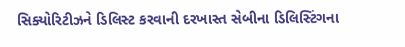સિક્યોરિટીઝને ડિલિસ્ટ કરવાની દરખાસ્ત સેબીના ડિલિસ્ટિંગના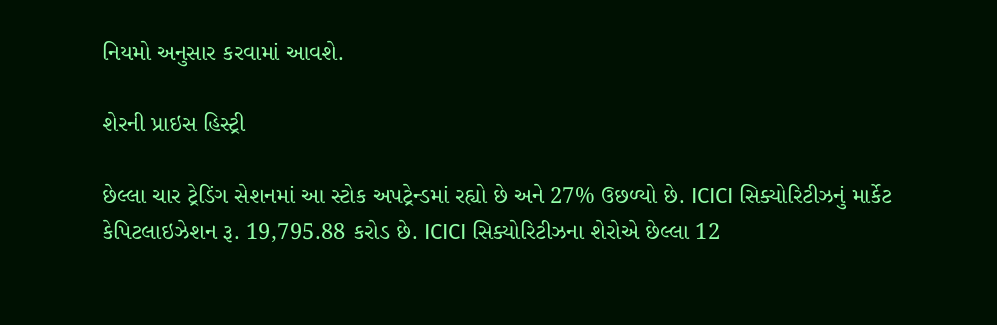નિયમો અનુસાર કરવામાં આવશે.

શેરની પ્રાઇસ હિસ્ટ્રી

છેલ્લા ચાર ટ્રેડિંગ સેશનમાં આ સ્ટોક અપટ્રેન્ડમાં રહ્યો છે અને 27% ઉછળ્યો છે. ICICI સિક્યોરિટીઝનું માર્કેટ કેપિટલાઇઝેશન રૂ. 19,795.88 કરોડ છે. ICICI સિક્યોરિટીઝના શેરોએ છેલ્લા 12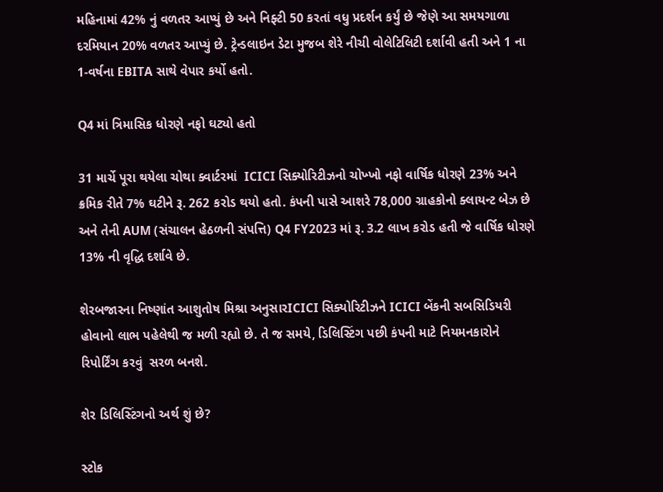મહિનામાં 42% નું વળતર આપ્યું છે અને નિફ્ટી 50 કરતાં વધુ પ્રદર્શન કર્યું છે જેણે આ સમયગાળા દરમિયાન 20% વળતર આપ્યું છે. ટ્રેન્ડલાઇન ડેટા મુજબ શેરે નીચી વોલેટિલિટી દર્શાવી હતી અને 1 ના 1-વર્ષના EBITA સાથે વેપાર કર્યો હતો.

Q4 માં ત્રિમાસિક ધોરણે નફો ઘટ્યો હતો

31 માર્ચે પૂરા થયેલા ચોથા ક્વાર્ટરમાં  ICICI સિક્યોરિટીઝનો ચોખ્ખો નફો વાર્ષિક ધોરણે 23% અને ક્રમિક રીતે 7% ઘટીને રૂ. 262 કરોડ થયો હતો. કંપની પાસે આશરે 78,000 ગ્રાહકોનો ક્લાયન્ટ બેઝ છે અને તેની AUM (સંચાલન હેઠળની સંપત્તિ) Q4 FY2023 માં રૂ. 3.2 લાખ કરોડ હતી જે વાર્ષિક ધોરણે 13% ની વૃદ્ધિ દર્શાવે છે.

શેરબજારના નિષ્ણાંત આશુતોષ મિશ્રા અનુસારICICI સિક્યોરિટીઝને ICICI બેંકની સબસિડિયરી હોવાનો લાભ પહેલેથી જ મળી રહ્યો છે. તે જ સમયે, ડિલિસ્ટિંગ પછી કંપની માટે નિયમનકારોને રિપોર્ટિંગ કરવું  સરળ બનશે.

શેર ડિલિસ્ટિંગનો અર્થ શું છે?

સ્ટોક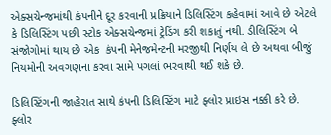એક્સચેન્જમાંથી કંપનીને દૂર કરવાની પ્રક્રિયાને ડિલિસ્ટિંગ કહેવામાં આવે છે એટલે કે ડિલિસ્ટિંગ પછી સ્ટોક એક્સચેન્જમાં ટ્રેડિંગ કરી શકાતું નથી. ડીલિસ્ટિંગ બે સંજોગોમાં થાય છે એક  કંપની મેનેજમેન્ટની મરજીથી નિર્ણય લે છે અથવા બીજું નિયમોની અવગણના કરવા સામે પગલાં ભરવાથી થઈ શકે છે.

ડિલિસ્ટિંગની જાહેરાત સાથે કંપની ડિલિસ્ટિંગ માટે ફ્લોર પ્રાઇસ નક્કી કરે છે. ફ્લોર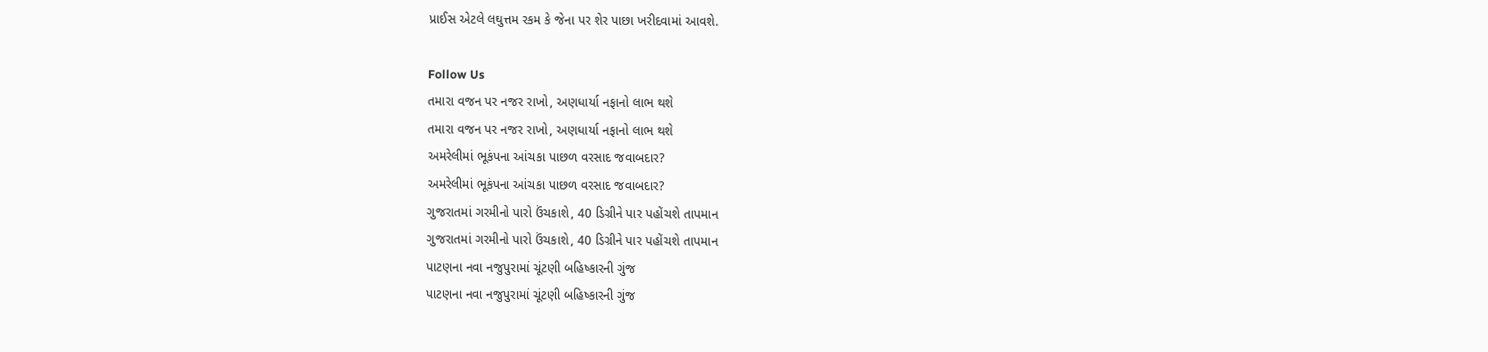પ્રાઈસ એટલે લઘુત્તમ રકમ કે જેના પર શેર પાછા ખરીદવામાં આવશે.

Follow Us
તમારા વજન પર નજર રાખો, અણધાર્યા નફાનો લાભ થશે
તમારા વજન પર નજર રાખો, અણધાર્યા નફાનો લાભ થશે
અમરેલીમાં ભૂકંપના આંચકા પાછળ વરસાદ જવાબદાર?
અમરેલીમાં ભૂકંપના આંચકા પાછળ વરસાદ જવાબદાર?
ગુજરાતમાં ગરમીનો પારો ઉંચકાશે, 40 ડિગ્રીને પાર પહોંચશે તાપમાન
ગુજરાતમાં ગરમીનો પારો ઉંચકાશે, 40 ડિગ્રીને પાર પહોંચશે તાપમાન
પાટણના નવા નજુપુરામાં ચૂંટણી બહિષ્કારની ગુંજ
પાટણના નવા નજુપુરામાં ચૂંટણી બહિષ્કારની ગુંજ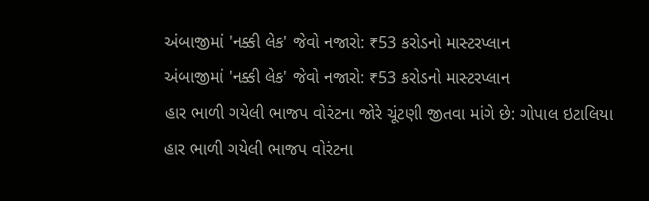અંબાજીમાં 'નક્કી લેક' જેવો નજારો: ₹53 કરોડનો માસ્ટરપ્લાન
અંબાજીમાં 'નક્કી લેક' જેવો નજારો: ₹53 કરોડનો માસ્ટરપ્લાન
હાર ભાળી ગયેલી ભાજપ વોરંટના જોરે ચૂંટણી જીતવા માંગે છે: ગોપાલ ઇટાલિયા
હાર ભાળી ગયેલી ભાજપ વોરંટના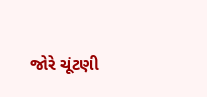જોરે ચૂંટણી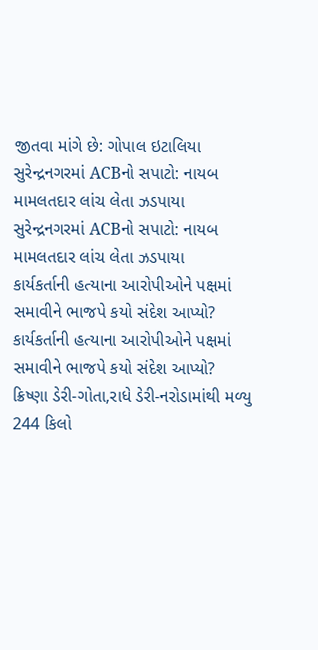જીતવા માંગે છે: ગોપાલ ઇટાલિયા
સુરેન્દ્રનગરમાં ACBનો સપાટો: નાયબ મામલતદાર લાંચ લેતા ઝડપાયા
સુરેન્દ્રનગરમાં ACBનો સપાટો: નાયબ મામલતદાર લાંચ લેતા ઝડપાયા
કાર્યકર્તાની હત્યાના આરોપીઓને પક્ષમાં સમાવીને ભાજપે કયો સંદેશ આપ્યો?
કાર્યકર્તાની હત્યાના આરોપીઓને પક્ષમાં સમાવીને ભાજપે કયો સંદેશ આપ્યો?
ક્રિષ્ણા ડેરી-ગોતા,રાધે ડેરી-નરોડામાંથી મળ્યુ 244 કિલો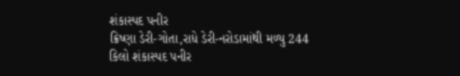શંકાસ્પદ પનીર
ક્રિષ્ણા ડેરી-ગોતા,રાધે ડેરી-નરોડામાંથી મળ્યુ 244 કિલો શંકાસ્પદ પનીર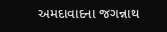અમદાવાદના જગન્નાથ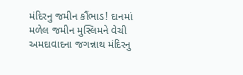મંદિરનુ જમીન કૌંભાડ! દાનમાં મળેલ જમીન મુસ્લિમને વેચી
અમદાવાદના જગન્નાથ મંદિરનુ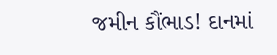જમીન કૌંભાડ! દાનમાં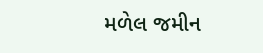મળેલ જમીન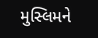મુસ્લિમને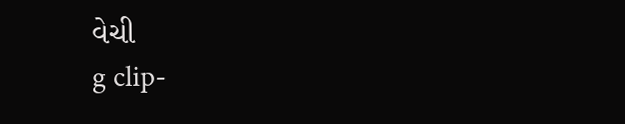વેચી
g clip-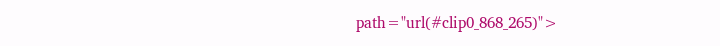path="url(#clip0_868_265)">